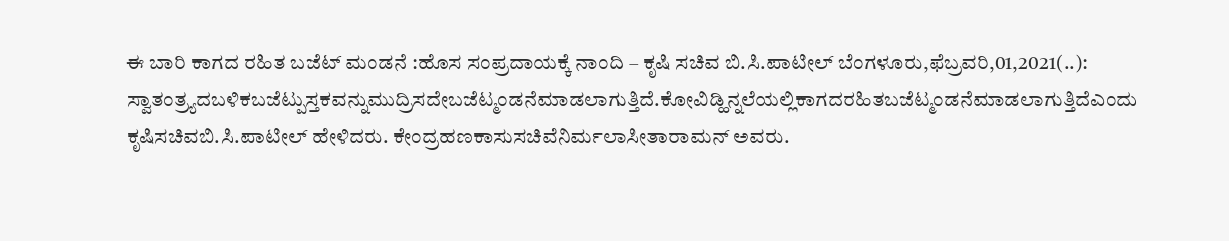ಈ ಬಾರಿ ಕಾಗದ ರಹಿತ ಬಜೆಟ್ ಮಂಡನೆ :ಹೊಸ ಸಂಪ್ರದಾಯಕ್ಕೆ ನಾಂದಿ – ಕೃಷಿ ಸಚಿವ ಬಿ.ಸಿ.ಪಾಟೀಲ್ ಬೆಂಗಳೂರು,ಫೆಬ್ರವರಿ,01,2021(..): ಸ್ವಾತಂತ್ರ್ಯದಬಳಿಕಬಜೆಟ್ಪುಸ್ತಕವನ್ನುಮುದ್ರಿಸದೇಬಜೆಟ್ಮಂಡನೆಮಾಡಲಾಗುತ್ತಿದೆ.ಕೋವಿಡ್ಹಿನ್ನಲೆಯಲ್ಲಿಕಾಗದರಹಿತಬಜೆಟ್ಮಂಡನೆಮಾಡಲಾಗುತ್ತಿದೆಎಂದು ಕೃಷಿಸಚಿವಬಿ.ಸಿ.ಪಾಟೀಲ್ ಹೇಳಿದರು. ಕೇಂದ್ರಹಣಕಾಸುಸಚಿವೆನಿರ್ಮಲಾಸೀತಾರಾಮನ್ ಅವರು.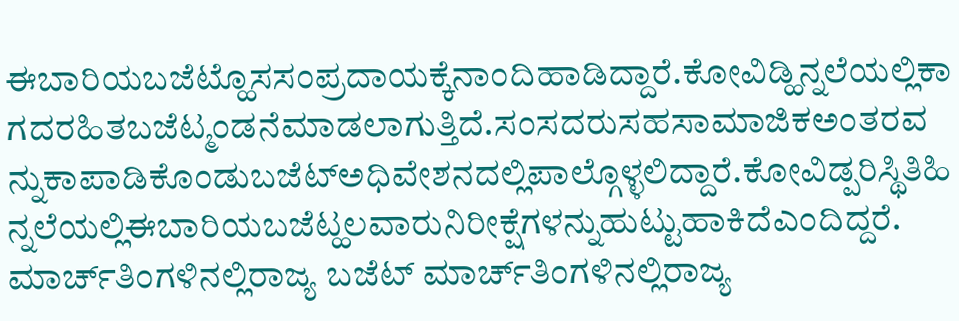ಈಬಾರಿಯಬಜೆಟ್ಹೊಸಸಂಪ್ರದಾಯಕ್ಕೆನಾಂದಿಹಾಡಿದ್ದಾರೆ.ಕೋವಿಡ್ಹಿನ್ನಲೆಯಲ್ಲಿಕಾಗದರಹಿತಬಜೆಟ್ಮಂಡನೆಮಾಡಲಾಗುತ್ತಿದೆ.ಸಂಸದರುಸಹಸಾಮಾಜಿಕಅಂತರವನ್ನುಕಾಪಾಡಿಕೊಂಡುಬಜೆಟ್ಅಧಿವೇಶನದಲ್ಲಿಪಾಲ್ಗೊಳ್ಳಲಿದ್ದಾರೆ.ಕೋವಿಡ್ಪರಿಸ್ಥಿತಿಹಿನ್ನಲೆಯಲ್ಲಿಈಬಾರಿಯಬಜೆಟ್ಹಲವಾರುನಿರೀಕ್ಷೆಗಳನ್ನುಹುಟ್ಟುಹಾಕಿದೆಎಂದಿದ್ದರೆ. ಮಾರ್ಚ್‌ತಿಂಗಳಿನಲ್ಲಿರಾಜ್ಯ ಬಜೆಟ್ ಮಾರ್ಚ್‌ತಿಂಗಳಿನಲ್ಲಿರಾಜ್ಯ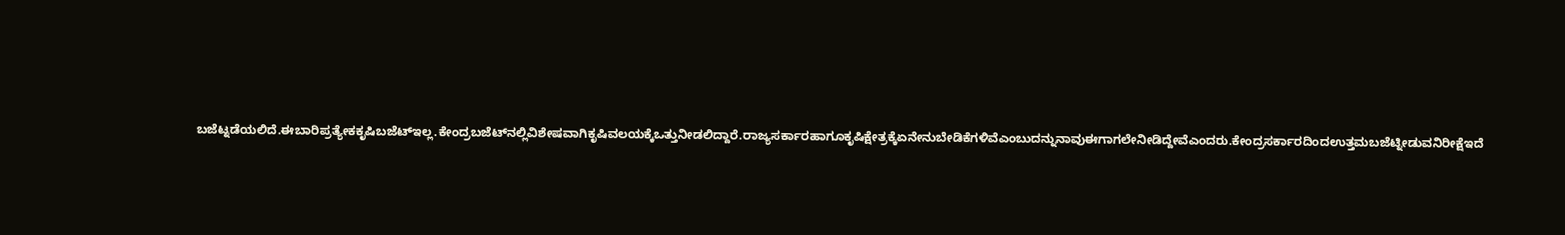ಬಜೆಟ್ನಡೆಯಲಿದೆ.ಈಬಾರಿಪ್ರತ್ಯೇಕಕೃಷಿಬಜೆಟ್ಇಲ್ಲ.ಕೇಂದ್ರಬಜೆಟ್‌ನಲ್ಲಿವಿಶೇಷವಾಗಿಕೃಷಿವಲಯಕ್ಕೆಒತ್ತುನೀಡಲಿದ್ದಾರೆ.ರಾಜ್ಯಸರ್ಕಾರಹಾಗೂಕೃಷಿಕ್ಷೇತ್ರಕ್ಕೆಏನೇನುಬೇಡಿಕೆಗಳಿವೆಎಂಬುದನ್ನುನಾವುಈಗಾಗಲೇನೀಡಿದ್ದೇವೆಎಂದರು.ಕೇಂದ್ರಸರ್ಕಾರದಿಂದಉತ್ತಮಬಜೆಟ್ನೀಡುವನಿರೀಕ್ಷೆಇದೆ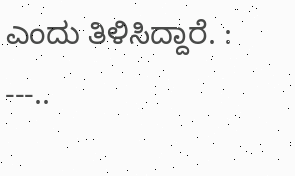ಎಂದು ತಿಳಿಸಿದ್ದಾರೆ. : ---..